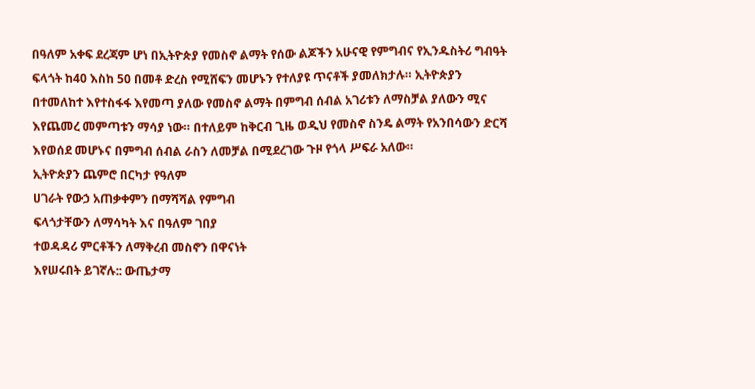በዓለም አቀፍ ደረጃም ሆነ በኢትዮጵያ የመስኖ ልማት የሰው ልጆችን አሁናዊ የምግብና የኢንዱስትሪ ግብዓት ፍላጎት ከ40 እስከ 50 በመቶ ድረስ የሚሸፍን መሆኑን የተለያዩ ጥናቶች ያመለክታሉ። ኢትዮጵያን በተመለከተ እየተስፋፋ እየመጣ ያለው የመስኖ ልማት በምግብ ሰብል አገሪቱን ለማስቻል ያለውን ሚና እየጨመረ መምጣቱን ማሳያ ነው። በተለይም ከቅርብ ጊዜ ወዲህ የመስኖ ስንዴ ልማት የአንበሳውን ድርሻ እየወሰደ መሆኑና በምግብ ሰብል ራስን ለመቻል በሚደረገው ጉዞ የጎላ ሥፍራ አለው።
ኢትዮጵያን ጨምሮ በርካታ የዓለም
ሀገራት የውኃ አጠቃቀምን በማሻሻል የምግብ
ፍላጎታቸውን ለማሳካት እና በዓለም ገበያ
ተወዳዳሪ ምርቶችን ለማቅረብ መስኖን በዋናነት
እየሠሩበት ይገኛሉ:: ውጤታማ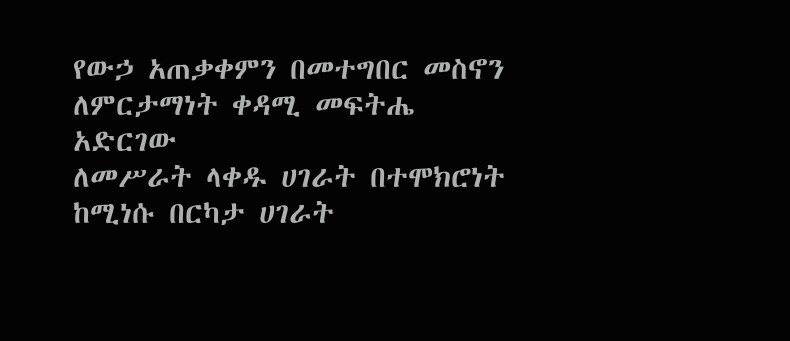የውኃ አጠቃቀምን በመተግበር መስኖን
ለምርታማነት ቀዳሚ መፍትሔ አድርገው
ለመሥራት ላቀዱ ሀገራት በተሞክሮነት ከሚነሱ በርካታ ሀገራት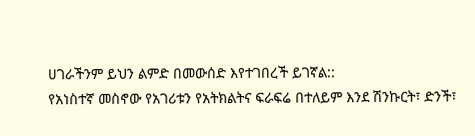ሀገራችንም ይህን ልምድ በመውሰድ እየተገበረች ይገኛል::
የአነስተኛ መስኖው የአገሪቱን የአትክልትና ፍራፍሬ በተለይም እንደ ሽንኩርት፣ ድንች፣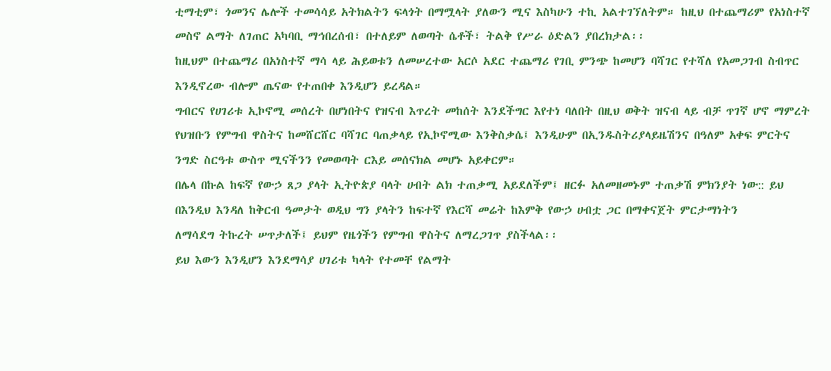ቲማቲም፣ ጎመንና ሌሎች ተመሳሳይ አትክልትን ፍላጎት በማሟላት ያለውን ሚና እስካሁን ተኪ አልተገኘለትም። ከዚህ በተጨማሪም የአነስተኛ መስኖ ልማት ለገጠር አካባቢ ማኅበረሰብ፣ በተለይም ለወጣት ሴቶች፣ ትልቅ የሥራ ዕድልን ያበረክታል፡፡
ከዚህም በተጨማሪ በአነስተኛ ማሳ ላይ ሕይወቱን ለመሠረተው አርሶ አደር ተጨማሪ የገቢ ምንጭ ከመሆን ባሻገር የተሻለ የአመጋገብ ስብጥር እንዲኖረው ብሎም ጤናው የተጠበቀ እንዲሆን ይረዳል።
ግብርና የሀገሪቱ ኢኮኖሚ መሰረት በሆነበትና የዝናብ እጥረት መከሰት እንደችግር እየተነ ባለበት በዚህ ወቅት ዝናብ ላይ ብቻ ጥገኛ ሆኖ ማምረት የህዝቡን የምግብ ዋስትና ከመሸርሸር ባሻገር ባጠቃላይ የኢኮኖሚው እንቅስቃሴ፤ እንዲሁም በኢንዱስትሪያላይዜሽንና በዓለም አቀፍ ምርትና ንግድ ስርዓቱ ውስጥ ሚናችንን የመወጣት ርእይ መሰናክል መሆኑ አይቀርም።
በሌላ በኩል ከፍኛ የውኃ ጸጋ ያላት ኢትዮጵያ ባላት ሀብት ልክ ተጠቃሚ አይደለችም፤ ዘርፉ አለመዘመኑም ተጠቃሽ ምክንያት ነው:: ይህ በእንዲህ እንዳለ ከቅርብ ዓመታት ወዲህ ግን ያላትን ከፍተኛ የእርሻ መሬት ከእምቅ የውኃ ሀብቷ ጋር በማቀናጀት ምርታማነትን
ለማሳደግ ትኩረት ሠጥታለች፤ ይህም የዜጎችን የምግብ ዋስትና ለማረጋገጥ ያስችላል፡፡
ይህ እውን እንዲሆን እንደማሳያ ሀገሪቱ ካላት የተመቸ የልማት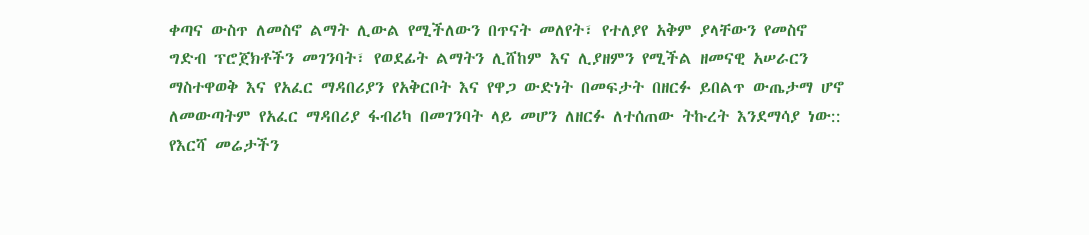ቀጣና ውስጥ ለመስኖ ልማት ሊውል የሚችለውን በጥናት መለየት፣ የተለያየ አቅም ያላቸውን የመስኖ ግድብ ፕሮጀክቶችን መገንባት፣ የወደፊት ልማትን ሊሸከም እና ሊያዘምን የሚችል ዘመናዊ አሠራርን ማስተዋወቅ እና የአፈር ማዳበሪያን የአቅርቦት እና የዋጋ ውድነት በመፍታት በዘርፉ ይበልጥ ውጤታማ ሆኖ ለመውጣትም የአፈር ማዳበሪያ ፋብሪካ በመገንባት ላይ መሆን ለዘርፉ ለተሰጠው ትኩረት እንደማሳያ ነው::
የእርሻ መሬታችን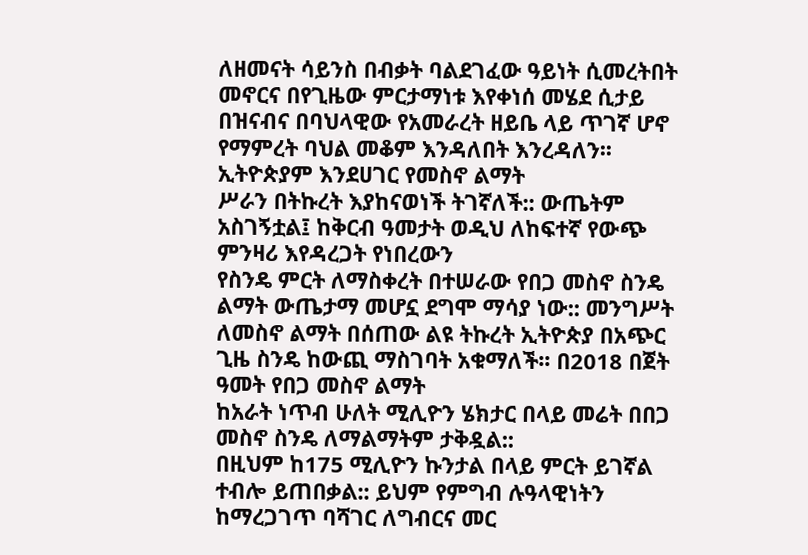ለዘመናት ሳይንስ በብቃት ባልደገፈው ዓይነት ሲመረትበት መኖርና በየጊዜው ምርታማነቱ እየቀነሰ መሄደ ሲታይ በዝናብና በባህላዊው የአመራረት ዘይቤ ላይ ጥገኛ ሆኖ የማምረት ባህል መቆም እንዳለበት እንረዳለን፡፡
ኢትዮጵያም እንደሀገር የመስኖ ልማት
ሥራን በትኩረት እያከናወነች ትገኛለች:: ውጤትም አስገኝቷል፤ ከቅርብ ዓመታት ወዲህ ለከፍተኛ የውጭ ምንዛሪ እየዳረጋት የነበረውን
የስንዴ ምርት ለማስቀረት በተሠራው የበጋ መስኖ ስንዴ ልማት ውጤታማ መሆኗ ደግሞ ማሳያ ነው:: መንግሥት ለመስኖ ልማት በሰጠው ልዩ ትኩረት ኢትዮጵያ በአጭር ጊዜ ስንዴ ከውጪ ማስገባት አቁማለች፡፡ በ2018 በጀት ዓመት የበጋ መስኖ ልማት
ከአራት ነጥብ ሁለት ሚሊዮን ሄክታር በላይ መሬት በበጋ መስኖ ስንዴ ለማልማትም ታቅዷል::
በዚህም ከ175 ሚሊዮን ኩንታል በላይ ምርት ይገኛል ተብሎ ይጠበቃል:: ይህም የምግብ ሉዓላዊነትን ከማረጋገጥ ባሻገር ለግብርና መር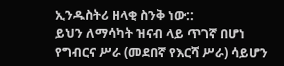ኢንዱስትሪ ዘላቂ ስንቅ ነው::
ይህን ለማሳካት ዝናብ ላይ ጥገኛ በሆነ
የግብርና ሥራ (መደበኛ የእርሻ ሥራ) ሳይሆን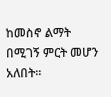ከመስኖ ልማት
በሚገኝ ምርት መሆን አለበት፡፡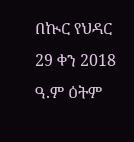በኲር የህዳር 29 ቀን 2018 ዓ.ም ዕትም